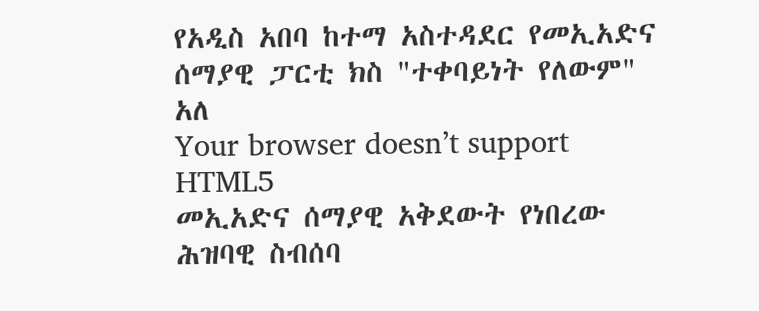የአዲስ አበባ ከተማ አስተዳደር የመኢአድና ሰማያዊ ፓርቲ ክስ "ተቀባይነት የለውም" አለ
Your browser doesn’t support HTML5
መኢአድና ሰማያዊ አቅደውት የነበረው ሕዝባዊ ስብሰባ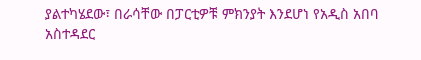ያልተካሄደው፣ በራሳቸው በፓርቲዎቹ ምክንያት እንደሆነ የአዲስ አበባ አስተዳደር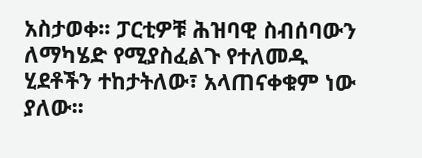አስታወቀ፡፡ ፓርቲዎቹ ሕዝባዊ ስብሰባውን ለማካሄድ የሚያስፈልጉ የተለመዱ ሂደቶችን ተከታትለው፣ አላጠናቀቁም ነው ያለው፡፡